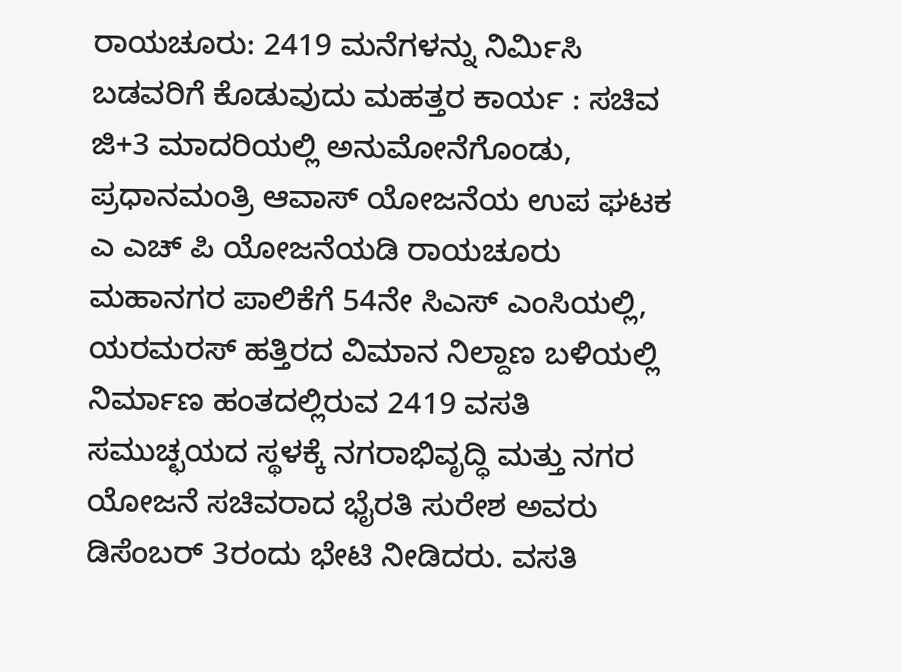ರಾಯಚೂರು: 2419 ಮನೆಗಳನ್ನು ನಿರ್ಮಿಸಿ ಬಡವರಿಗೆ ಕೊಡುವುದು ಮಹತ್ತರ ಕಾರ್ಯ : ಸಚಿವ
ಜಿ+3 ಮಾದರಿಯಲ್ಲಿ ಅನುಮೋನೆಗೊಂಡು, ಪ್ರಧಾನಮಂತ್ರಿ ಆವಾಸ್ ಯೋಜನೆಯ ಉಪ ಘಟಕ ಎ ಎಚ್ ಪಿ ಯೋಜನೆಯಡಿ ರಾಯಚೂರು ಮಹಾನಗರ ಪಾಲಿಕೆಗೆ 54ನೇ ಸಿಎಸ್ ಎಂಸಿಯಲ್ಲಿ, ಯರಮರಸ್ ಹತ್ತಿರದ ವಿಮಾನ ನಿಲ್ದಾಣ ಬಳಿಯಲ್ಲಿ ನಿರ್ಮಾಣ ಹಂತದಲ್ಲಿರುವ 2419 ವಸತಿ ಸಮುಚ್ಛಯದ ಸ್ಥಳಕ್ಕೆ ನಗರಾಭಿವೃದ್ಧಿ ಮತ್ತು ನಗರ ಯೋಜನೆ ಸಚಿವರಾದ ಭೈರತಿ ಸುರೇಶ ಅವರು ಡಿಸೆಂಬರ್ 3ರಂದು ಭೇಟಿ ನೀಡಿದರು. ವಸತಿ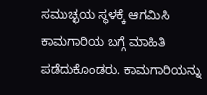ಸಮುಚ್ಛಯ ಸ್ಥಳಕ್ಕೆ ಆಗಮಿಸಿ ಕಾಮಗಾರಿಯ ಬಗ್ಗೆ ಮಾಹಿತಿ ಪಡೆದುಕೊಂಡರು. ಕಾಮಗಾರಿಯನ್ನು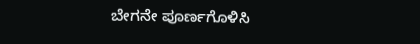ಬೇಗನೇ ಪೂರ್ಣಗೊಳಿಸಿ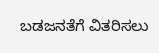ಬಡಜನತೆಗೆ ವಿತರಿಸಲು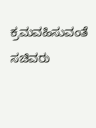ಕ್ರಮವಹಿಸುವಂತೆ ಸಚಿವರು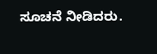ಸೂಚನೆ ನೀಡಿದರು.